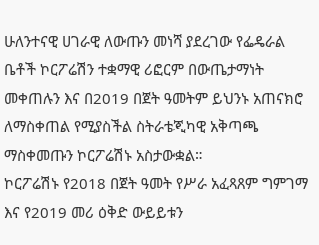ሁለንተናዊ ሀገራዊ ለውጡን መነሻ ያደረገው የፌዴራል ቤቶች ኮርፖሬሽን ተቋማዊ ሪፎርም በውጤታማነት መቀጠሉን እና በ2019 በጀት ዓመትም ይህንኑ አጠናክሮ ለማስቀጠል የሚያስችል ስትራቴጂካዊ አቅጣጫ ማስቀመጡን ኮርፖሬሽኑ አስታውቋል።
ኮርፖሬሽኑ የ2018 በጀት ዓመት የሥራ አፈጻጸም ግምገማ እና የ2019 መሪ ዕቅድ ውይይቱን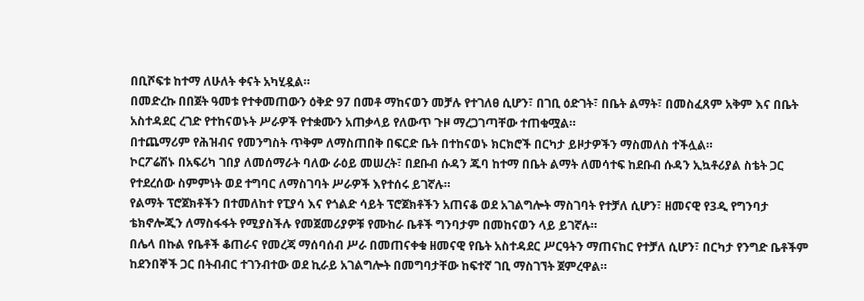በቢሾፍቱ ከተማ ለሁለት ቀናት አካሂዷል።
በመድረኩ በበጀት ዓመቱ የተቀመጠውን ዕቅድ 97 በመቶ ማከናወን መቻሉ የተገለፀ ሲሆን፣ በገቢ ዕድገት፣ በቤት ልማት፣ በመስፈጸም አቅም እና በቤት አስተዳደር ረገድ የተከናወኑት ሥራዎች የተቋሙን አጠቃላይ የለውጥ ጉዞ ማረጋገጣቸው ተጠቁሟል።
በተጨማሪም የሕዝብና የመንግስት ጥቅም ለማስጠበቅ በፍርድ ቤት በተከናወኑ ክርክሮች በርካታ ይዞታዎችን ማስመለስ ተችሏል።
ኮርፖሬሽኑ በአፍሪካ ገበያ ለመሰማራት ባለው ራዕይ መሠረት፣ በደቡብ ሱዳን ጁባ ከተማ በቤት ልማት ለመሳተፍ ከደቡብ ሱዳን ኢኳቶሪያል ስቴት ጋር የተደረሰው ስምምነት ወደ ተግባር ለማስገባት ሥራዎች እየተሰሩ ይገኛሉ።
የልማት ፕሮጀክቶችን በተመለከተ የፒያሳ እና የጎልድ ሳይት ፕሮጀክቶችን አጠናቆ ወደ አገልግሎት ማስገባት የተቻለ ሲሆን፣ ዘመናዊ የ3ዲ የግንባታ ቴክኖሎጂን ለማስፋፋት የሚያስችሉ የመጀመሪያዎቹ የሙከራ ቤቶች ግንባታም በመከናወን ላይ ይገኛሉ።
በሌላ በኩል የቤቶች ቆጠራና የመረጃ ማሰባሰብ ሥራ በመጠናቀቁ ዘመናዊ የቤት አስተዳደር ሥርዓትን ማጠናከር የተቻለ ሲሆን፣ በርካታ የንግድ ቤቶችም ከደንበኞች ጋር በትብብር ተገንብተው ወደ ኪራይ አገልግሎት በመግባታቸው ከፍተኛ ገቢ ማስገኘት ጀምረዋል።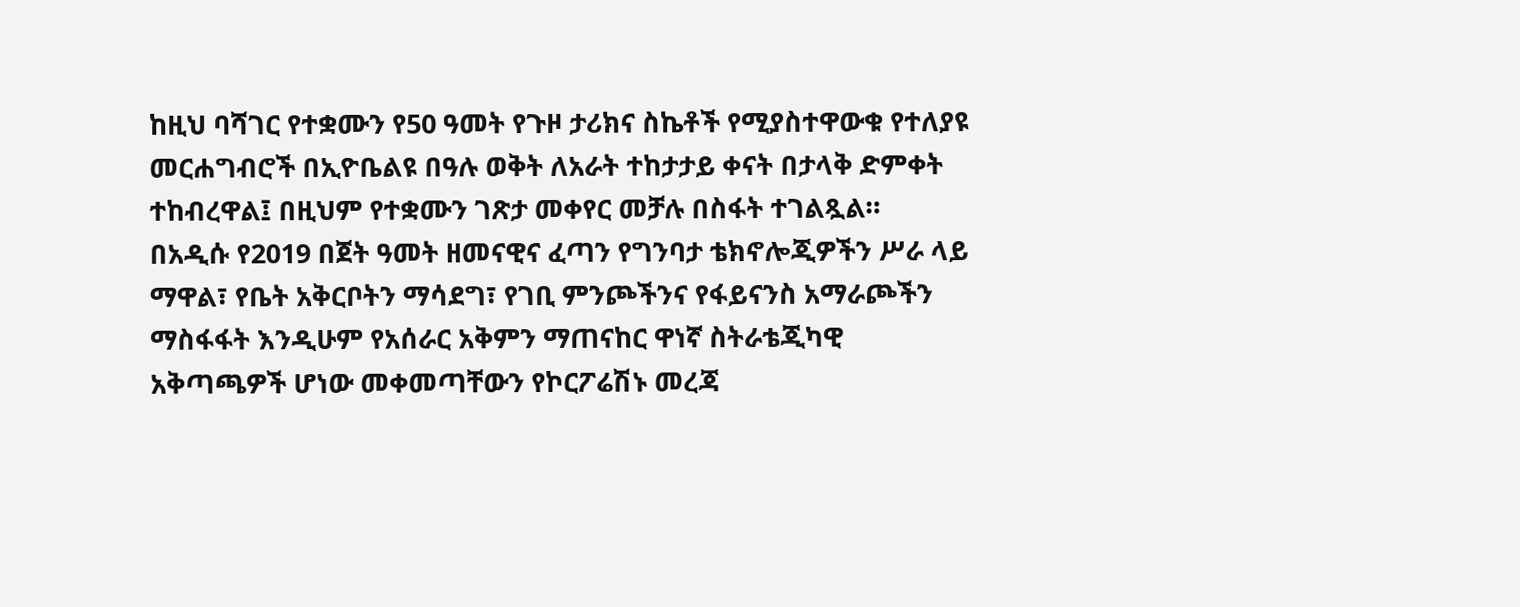ከዚህ ባሻገር የተቋሙን የ50 ዓመት የጉዞ ታሪክና ስኬቶች የሚያስተዋውቁ የተለያዩ መርሐግብሮች በኢዮቤልዩ በዓሉ ወቅት ለአራት ተከታታይ ቀናት በታላቅ ድምቀት ተከብረዋል፤ በዚህም የተቋሙን ገጽታ መቀየር መቻሉ በስፋት ተገልጿል።
በአዲሱ የ2019 በጀት ዓመት ዘመናዊና ፈጣን የግንባታ ቴክኖሎጂዎችን ሥራ ላይ ማዋል፣ የቤት አቅርቦትን ማሳደግ፣ የገቢ ምንጮችንና የፋይናንስ አማራጮችን ማስፋፋት እንዲሁም የአሰራር አቅምን ማጠናከር ዋነኛ ስትራቴጂካዊ አቅጣጫዎች ሆነው መቀመጣቸውን የኮርፖሬሽኑ መረጃ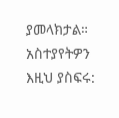ያመላክታል።
አስተያየትዎን እዚህ ያስፍሩ: